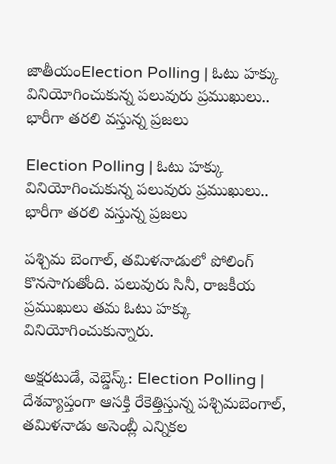జాతీయంElection Polling | ఓటు హక్కు వినియోగించుకున్న ప‌లువురు ప్ర‌ముఖులు.. భారీగా తరలి వస్తున్న ప్రజలు

Election Polling | ఓటు హక్కు వినియోగించుకున్న ప‌లువురు ప్ర‌ముఖులు.. భారీగా తరలి వస్తున్న ప్రజలు

పశ్చిమ బెంగాల్, తమిళనాడులో పోలింగ్ కొనసాగుతోంది. పలువురు సినీ, రాజకీయ ప్రముఖులు తమ ఓటు హక్కు వినియోగించుకున్నారు.

అక్షరటుడే, వెబ్డెస్క్: Election Polling | దేశవ్యాప్తంగా ఆసక్తి రేకెత్తిస్తున్న పశ్చిమబెంగాల్, తమిళనాడు అసెంబ్లీ ఎన్నికల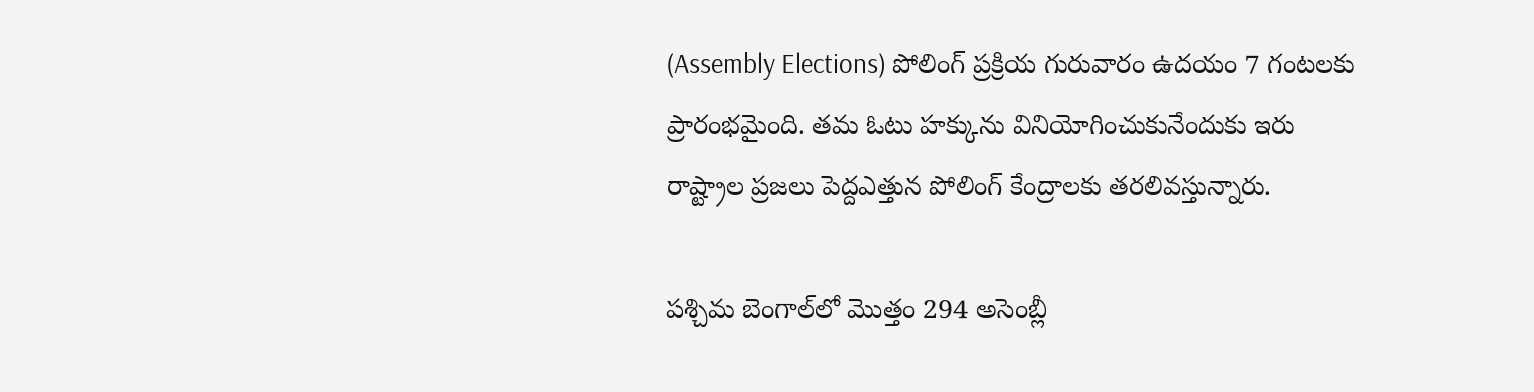(Assembly Elections) పోలింగ్ ప్రక్రియ గురువారం ఉదయం 7 గంటలకు ప్రారంభమైంది. తమ ఓటు హక్కును వినియోగించుకునేందుకు ఇరు రాష్ట్రాల ప్రజలు పెద్దఎత్తున పోలింగ్ కేంద్రాలకు తరలివస్తున్నారు.

పశ్చిమ బెంగాల్‌లో మొత్తం 294 అసెంబ్లీ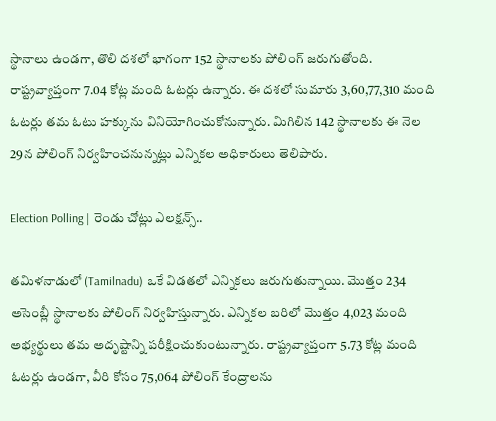స్థానాలు ఉండగా, తొలి దశలో భాగంగా 152 స్థానాలకు పోలింగ్ జరుగుతోంది. రాష్ట్రవ్యాప్తంగా 7.04 కోట్ల మంది ఓటర్లు ఉన్నారు. ఈ దశలో సుమారు 3,60,77,310 మంది ఓటర్లు తమ ఓటు హక్కును వినియోగించుకోనున్నారు. మిగిలిన 142 స్థానాలకు ఈ నెల 29న పోలింగ్ నిర్వహించనున్నట్లు ఎన్నికల అధికారులు తెలిపారు.

Election Polling | రెండు చోట్లు ఎల‌క్ష‌న్స్..

తమిళనాడులో (Tamilnadu) ఒకే విడతలో ఎన్నికలు జరుగుతున్నాయి. మొత్తం 234 అసెంబ్లీ స్థానాలకు పోలింగ్ నిర్వహిస్తున్నారు. ఎన్నికల బరిలో మొత్తం 4,023 మంది అభ్యర్థులు తమ అదృష్టాన్ని పరీక్షించుకుంటున్నారు. రాష్ట్రవ్యాప్తంగా 5.73 కోట్ల మంది ఓటర్లు ఉండగా, వీరి కోసం 75,064 పోలింగ్ కేంద్రాలను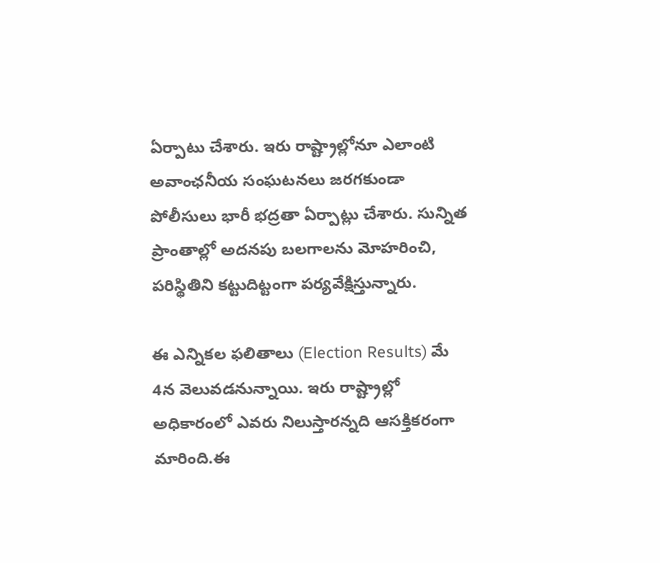ఏర్పాటు చేశారు. ఇరు రాష్ట్రాల్లోనూ ఎలాంటి అవాంఛనీయ సంఘటనలు జరగకుండా పోలీసులు భారీ భద్రతా ఏర్పాట్లు చేశారు. సున్నిత ప్రాంతాల్లో అదనపు బలగాలను మోహరించి, పరిస్థితిని కట్టుదిట్టంగా పర్యవేక్షిస్తున్నారు.

ఈ ఎన్నికల ఫలితాలు (Election Results) మే 4న వెలువడనున్నాయి. ఇరు రాష్ట్రాల్లో అధికారంలో ఎవరు నిలుస్తారన్నది ఆసక్తికరంగా మారింది.ఈ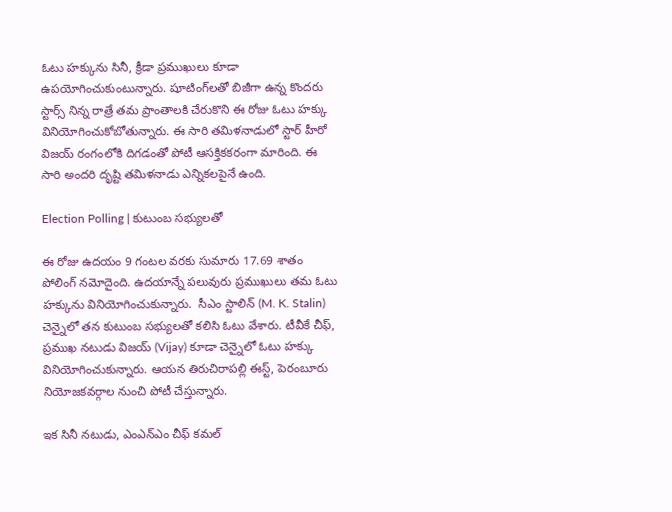ఓటు హ‌క్కును సినీ, క్రీడా ప్ర‌ముఖులు కూడా ఉప‌యోగించుకుంటున్నారు. షూటింగ్‌ల‌తో బిజీగా ఉన్న కొంద‌రు స్టార్స్ నిన్న రాత్రే త‌మ ప్రాంతాల‌కి చేరుకొని ఈ రోజు ఓటు హ‌క్కు వినియోగించుకోబోతున్నారు. ఈ సారి త‌మిళ‌నాడులో స్టార్ హీరో విజ‌య్ రంగంలోకి దిగ‌డంతో పోటీ ఆస‌క్తిక‌క‌రంగా మారింది. ఈ సారి అంద‌రి దృష్టి త‌మిళ‌నాడు ఎన్నిక‌ల‌పైనే ఉంది.

Election Polling | కుటుంబ సభ్యులతో

ఈ రోజు ఉదయం 9 గంటల వరకు సుమారు 17.69 శాతం పోలింగ్ నమోదైంది. ఉదయాన్నే పలువురు ప్రముఖులు తమ ఓటు హక్కును వినియోగించుకున్నారు.  సీఎం స్టాలిన్ (M. K. Stalin) చెన్నైలో తన కుటుంబ సభ్యులతో కలిసి ఓటు వేశారు. టీవీకే చీఫ్, ప్రముఖ నటుడు విజ‌య్ (Vijay) కూడా చెన్నైలో ఓటు హక్కు వినియోగించుకున్నారు. ఆయన తిరుచిరాపల్లి ఈస్ట్, పెరంబూరు నియోజకవర్గాల నుంచి పోటీ చేస్తున్నారు.

ఇక సినీ నటుడు, ఎంఎన్‌ఎం చీఫ్ క‌మ‌ల్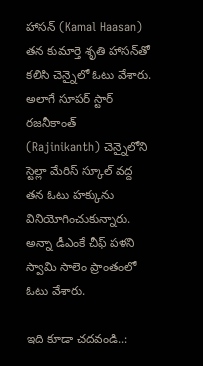హాస‌న్ (Kamal Haasan) తన కుమార్తె శృతి హాస‌న్‌తో కలిసి చెన్నైలో ఓటు వేశారు. అలాగే సూపర్ స్టార్ ర‌జ‌నీకాంత్ (Rajinikanth) చెన్నైలోని స్టెల్లా మేరిస్ స్కూల్ వద్ద తన ఓటు హక్కును వినియోగించుకున్నారు. అన్నా డీఎంకే చీఫ్ ప‌ళ‌ని స్వామి సాలెం ప్రాంతంలో ఓటు వేశారు.

ఇది కూడా చదవండి..: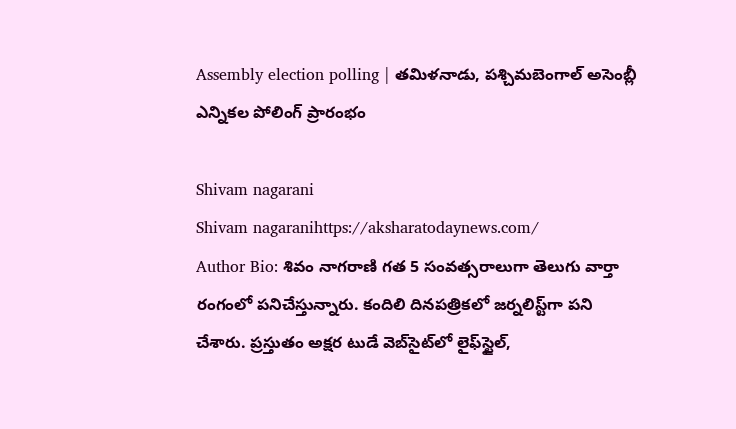Assembly election polling | తమిళనాడు, పశ్చిమబెంగాల్ అసెంబ్లీ ఎన్నికల పోలింగ్ ప్రారంభం

Shivam nagarani
Shivam nagaranihttps://aksharatodaynews.com/
Author Bio: శివం నాగరాణి గత 5 సంవత్సరాలుగా తెలుగు వార్తా రంగంలో పనిచేస్తున్నారు. కందిలి దినపత్రికలో జర్నలిస్ట్‌గా పని చేశారు. ప్రస్తుతం అక్షర టుడే వెబ్‌సైట్‌లో లైఫ్‌స్టైల్,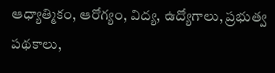ఆధ్యాత్మికం, ఆరోగ్యం, విద్య, ఉద్యోగాలు, ప్రభుత్వ పథకాలు,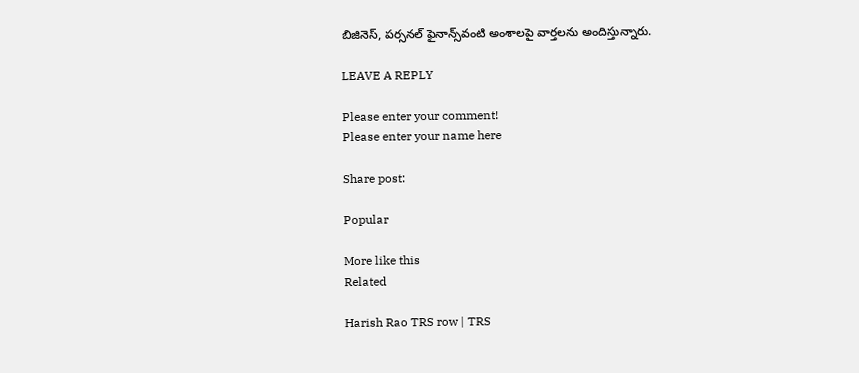బిజినెస్, పర్సనల్ ఫైనాన్స్‌వంటి అంశాలపై వార్తలను అందిస్తున్నారు.

LEAVE A REPLY

Please enter your comment!
Please enter your name here

Share post:

Popular

More like this
Related

Harish Rao TRS row | TRS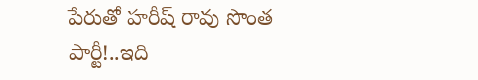పేరుతో హరీష్ రావు సొంత పార్టీ!..ఇది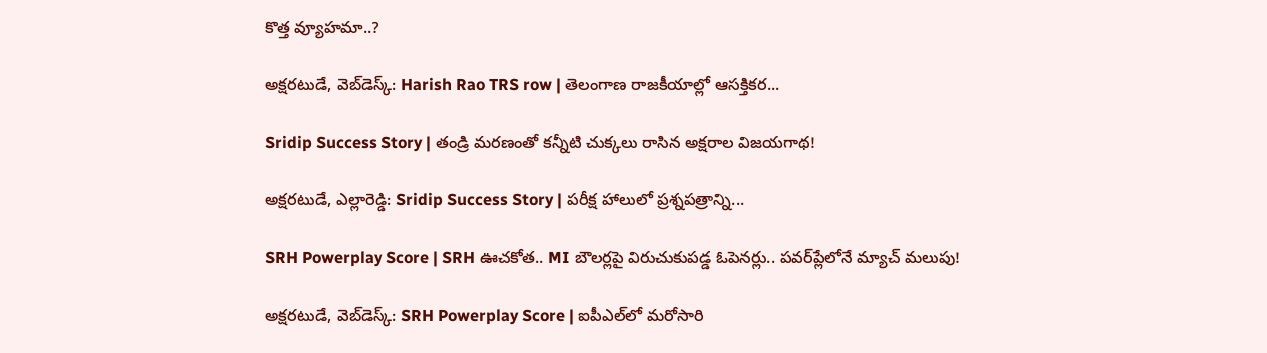కొత్త వ్యూహమా..?

అక్షరటుడే, వెబ్‌డెస్క్‌: Harish Rao TRS row | తెలంగాణ రాజకీయాల్లో ఆసక్తికర...

Sridip Success Story | తండ్రి మరణంతో కన్నీటి చుక్కలు రాసిన అక్షరాల విజయగాథ!

అక్షరటుడే, ఎల్లారెడ్డి: Sridip Success Story | పరీక్ష హాలులో ప్రశ్నపత్రాన్ని...

SRH Powerplay Score | SRH ఊచకోత.. MI బౌలర్లపై విరుచుకుపడ్డ ఓపెనర్లు.. పవర్‌ప్లేలోనే మ్యాచ్ మలుపు!

అక్షరటుడే, వెబ్‌డెస్క్‌: SRH Powerplay Score | ఐపీఎల్‌లో మరోసారి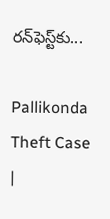రన్‌ఫెస్ట్‌కు...

Pallikonda Theft Case |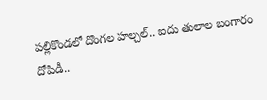పల్లికొండలో దొంగల హల్చల్.. ఐదు తులాల బంగారం దోపిడీ..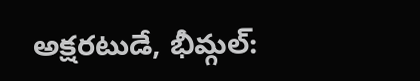అక్షరటుడే, భీమ్గల్: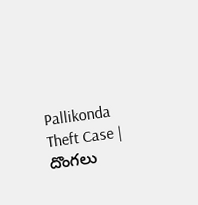Pallikonda Theft Case | దొంగలు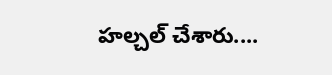హల్చల్ చేశారు....